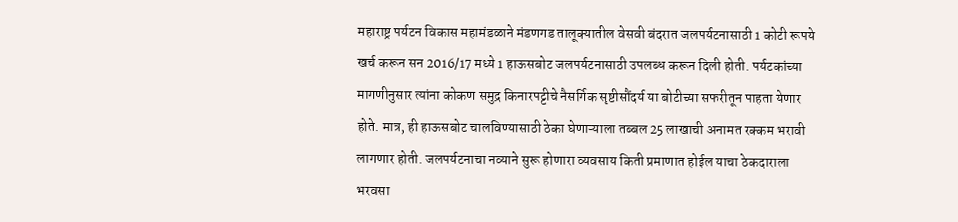महाराष्ट्र पर्यटन विकास महामंडळाने मंडणगड तालूक्यातील वेसवी बंदरात जलपर्यटनासाठी 1 कोटी रूपये खर्च करून सन 2016/17 मध्ये 1 हाऊसबोट जलपर्यटनासाठी उपलब्ध करून दिली होती. पर्यटकांच्या मागणीनुसार त्यांना कोकण समुद्र किनारपट्टीचे नैसर्गिक सृष्टीसौंदर्य या बोटीच्या सफरीतून पाहता येणार होते. मात्र, ही हाऊसबोट चालविण्यासाठी ठेका घेणाऱ्याला तब्बल 25 लाखाची अनामत रक्कम भरावी लागणार होती. जलपर्यटनाचा नव्याने सुरू होणारा व्यवसाय किती प्रमाणात होईल याचा ठेकदाराला भरवसा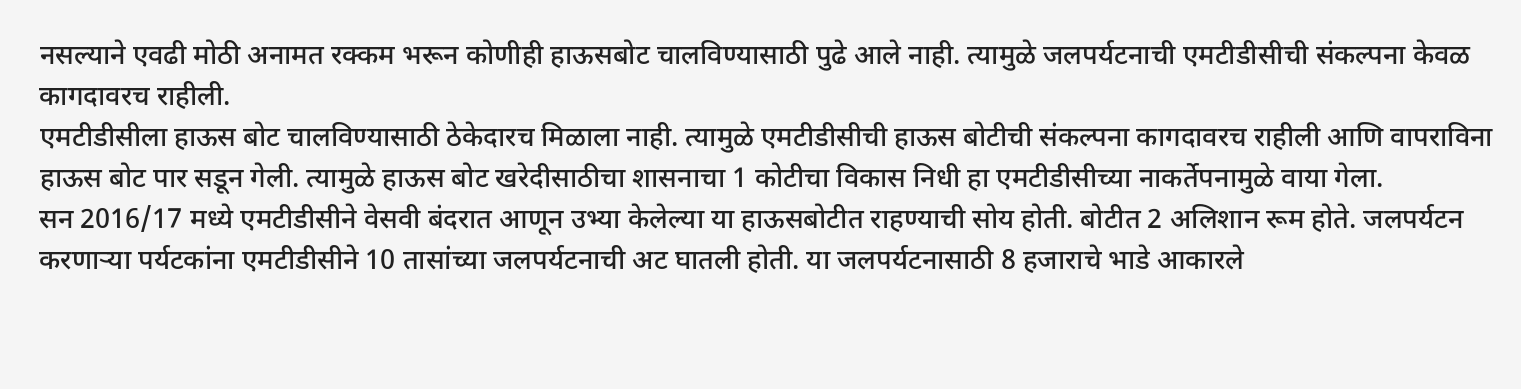नसल्याने एवढी मोठी अनामत रक्कम भरून कोणीही हाऊसबोट चालविण्यासाठी पुढे आले नाही. त्यामुळे जलपर्यटनाची एमटीडीसीची संकल्पना केवळ कागदावरच राहीली.
एमटीडीसीला हाऊस बोट चालविण्यासाठी ठेकेदारच मिळाला नाही. त्यामुळे एमटीडीसीची हाऊस बोटीची संकल्पना कागदावरच राहीली आणि वापराविना हाऊस बोट पार सडून गेली. त्यामुळे हाऊस बोट खरेदीसाठीचा शासनाचा 1 कोटीचा विकास निधी हा एमटीडीसीच्या नाकर्तेपनामुळे वाया गेला.
सन 2016/17 मध्ये एमटीडीसीने वेसवी बंदरात आणून उभ्या केलेल्या या हाऊसबोटीत राहण्याची सोय होती. बोटीत 2 अलिशान रूम होते. जलपर्यटन करणाऱ्या पर्यटकांना एमटीडीसीने 10 तासांच्या जलपर्यटनाची अट घातली होती. या जलपर्यटनासाठी 8 हजाराचे भाडे आकारले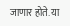जाणार होते. या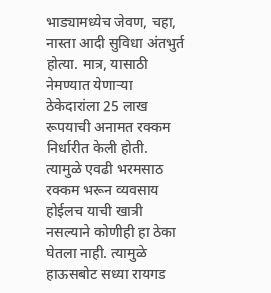भाड्यामध्येच जेवण, चहा, नास्ता आदी सुविधा अंतभुर्त होत्या. मात्र, यासाठी नेमण्यात येणाऱ्या ठेकेदारांला 25 लाख रूपयाची अनामत रक्कम निर्धारीत केली होती. त्यामुळे एवढी भरमसाठ रक्कम भरून व्यवसाय होईलच याची खात्री नसल्याने कोणीही हा ठेका घेतला नाही. त्यामुळे हाऊसबोट सध्या रायगड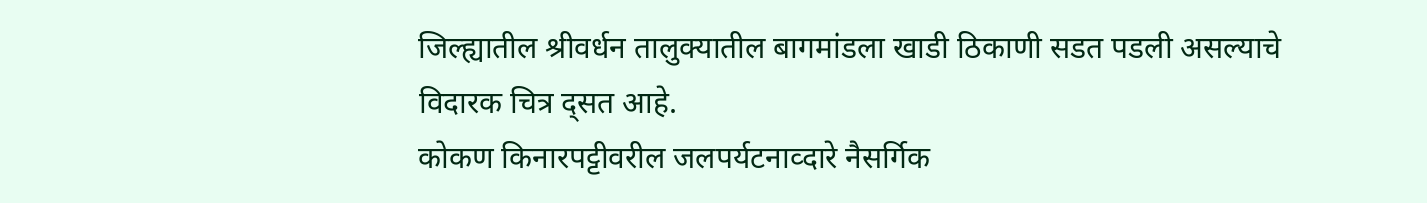जिल्ह्यातील श्रीवर्धन तालुक्यातील बागमांडला खाडी ठिकाणी सडत पडली असल्याचे विदारक चित्र द्सत आहे.
कोकण किनारपट्टीवरील जलपर्यटनाव्दारे नैसर्गिक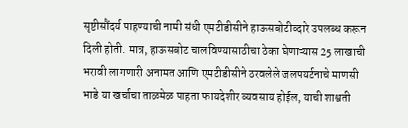सृष्टीसौंदर्य पाहण्याची नामी संधी एमटीडीसीने हाऊसबोटीव्दारे उपलब्ध करून दिली होती. मात्र, हाऊसबोट चालविण्यासाठीचा ठेका घेणाऱ्यास 25 लाखाची भरावी लागणारी अनामत आणि एमटीडीसीने ठरवलेले जलपयर्टनाचे माणसी भाडे या खर्चाचा ताळमेळ पाहता फायदेशीर व्यवसाय होईल, याची शाश्वती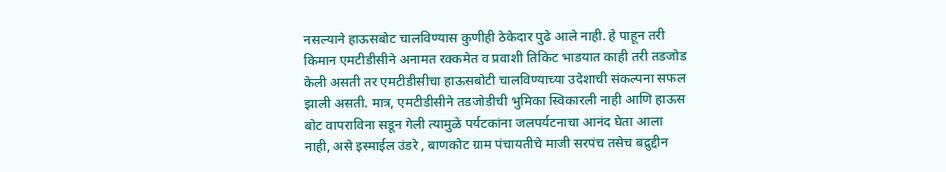नसल्याने हाऊसबोट चालविण्यास कुणीही ठेकेदार पुढे आले नाही. हे पाहून तरी किमान एमटीडीसीने अनामत रक्कमेत व प्रवाशी तिकिट भाडयात काही तरी तडजोड केली असती तर एमटीडीसीचा हाऊसबोटी चालविण्याच्या उदेशाची संकल्पना सफल झाली असती. मात्र, एमटीडीसीने तडजोडीची भुमिका स्विकारली नाही आणि हाऊस बोट वापराविना सडून गेली त्यामुळे पर्यटकांना जलपर्यटनाचा आनंद घेता आला नाही, असे इस्माईल उंडरे , बाणकोट ग्राम पंचायतीचे माजी सरपंच तसेच बद्रुद्दीन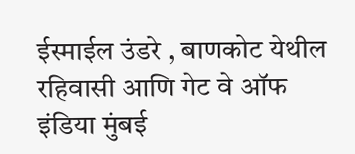ईस्माईल उंडरे , बाणकोट येथील रहिवासी आणि गेट वे ऑफ इंडिया मुंबई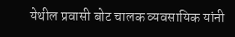येथील प्रवासी बोट चालक व्यवसायिक यांनी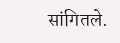सांगितले.